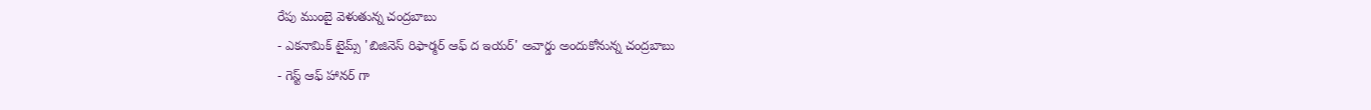రేపు ముంబై వెళుతున్న చంద్రబాబు
- ఎకనామిక్ టైమ్స్ 'బిజినెస్ రిఫార్మర్ ఆఫ్ ద ఇయర్' అవార్డు అందుకోనున్న చంద్రబాబు
- గెస్ట్ ఆఫ్ హానర్ గా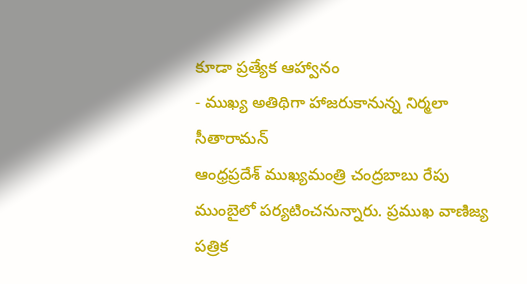కూడా ప్రత్యేక ఆహ్వానం
- ముఖ్య అతిథిగా హాజరుకానున్న నిర్మలా సీతారామన్
ఆంధ్రప్రదేశ్ ముఖ్యమంత్రి చంద్రబాబు రేపు ముంబైలో పర్యటించనున్నారు. ప్రముఖ వాణిజ్య పత్రిక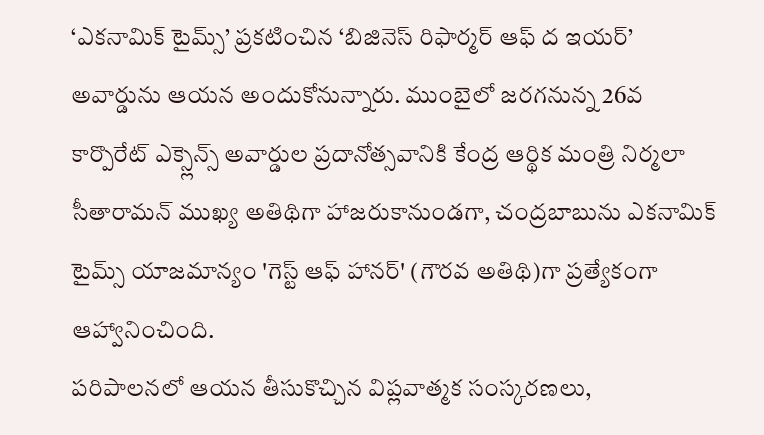‘ఎకనామిక్ టైమ్స్’ ప్రకటించిన ‘బిజినెస్ రిఫార్మర్ ఆఫ్ ద ఇయర్’ అవార్డును ఆయన అందుకోనున్నారు. ముంబైలో జరగనున్న 26వ కార్పొరేట్ ఎక్స్లెన్స్ అవార్డుల ప్రదానోత్సవానికి కేంద్ర ఆర్థిక మంత్రి నిర్మలా సీతారామన్ ముఖ్య అతిథిగా హాజరుకానుండగా, చంద్రబాబును ఎకనామిక్ టైమ్స్ యాజమాన్యం 'గెస్ట్ ఆఫ్ హానర్' (గౌరవ అతిథి)గా ప్రత్యేకంగా ఆహ్వానించింది.
పరిపాలనలో ఆయన తీసుకొచ్చిన విప్లవాత్మక సంస్కరణలు,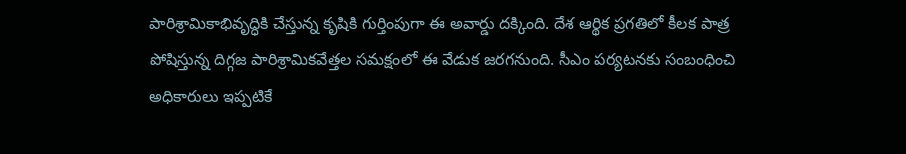పారిశ్రామికాభివృద్ధికి చేస్తున్న కృషికి గుర్తింపుగా ఈ అవార్డు దక్కింది. దేశ ఆర్థిక ప్రగతిలో కీలక పాత్ర పోషిస్తున్న దిగ్గజ పారిశ్రామికవేత్తల సమక్షంలో ఈ వేడుక జరగనుంది. సీఎం పర్యటనకు సంబంధించి అధికారులు ఇప్పటికే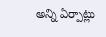అన్ని ఏర్పాట్లు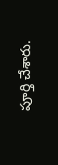పూర్తి చేశారు.